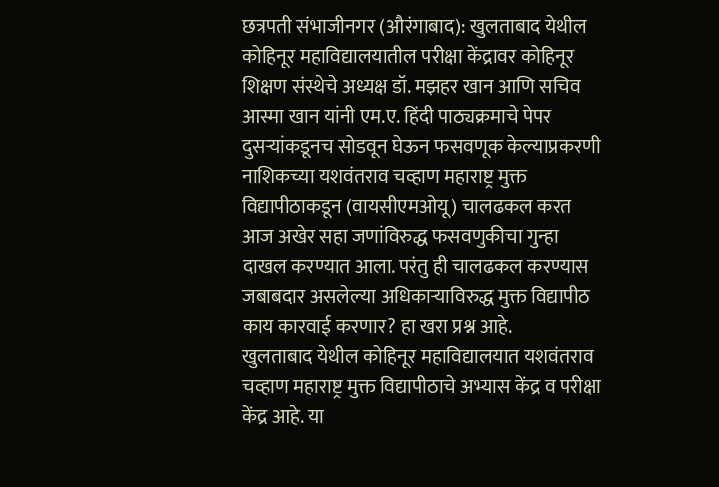छत्रपती संभाजीनगर (औरंगाबाद): खुलताबाद येथील कोहिनूर महाविद्यालयातील परीक्षा केंद्रावर कोहिनूर शिक्षण संस्थेचे अध्यक्ष डॉ. मझहर खान आणि सचिव आस्मा खान यांनी एम.ए. हिंदी पाठ्यक्रमाचे पेपर दुसऱ्यांकडूनच सोडवून घेऊन फसवणूक केल्याप्रकरणी नाशिकच्या यशवंतराव चव्हाण महाराष्ट्र मुक्त विद्यापीठाकडून (वायसीएमओयू) चालढकल करत आज अखेर सहा जणांविरुद्ध फसवणुकीचा गुन्हा दाखल करण्यात आला. परंतु ही चालढकल करण्यास जबाबदार असलेल्या अधिकाऱ्याविरुद्ध मुक्त विद्यापीठ काय कारवाई करणार? हा खरा प्रश्न आहे.
खुलताबाद येथील कोहिनूर महाविद्यालयात यशवंतराव चव्हाण महाराष्ट्र मुक्त विद्यापीठाचे अभ्यास केंद्र व परीक्षा केंद्र आहे. या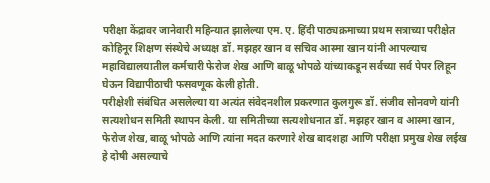परीक्षा केंद्रावर जानेवारी महिन्यात झालेल्या एम. ए. हिंदी पाठ्यक्रमाच्या प्रथम सत्राच्या परीक्षेत कोहिनूर शिक्षण संस्थेचे अध्यक्ष डॉ. मझहर खान व सचिव आस्मा खान यांनी आपल्याच महाविद्यालयातील कर्मचारी फेरोज शेख आणि बाळू भोपळे यांच्याकडून सर्वच्या सर्व पेपर लिहून घेऊन विद्यापीठाची फसवणूक केली होती.
परीक्षेशी संबंधित असलेल्या या अत्यंत संवेदनशील प्रकरणात कुलगुरू डॉ. संजीव सोनवणे यांनी सत्यशोधन समिती स्थापन केली. या समितीच्या सत्यशोधनात डॉ. मझहर खान व आस्मा खान, फेरोज शेख, बाळू भोपळे आणि त्यांना मदत करणारे शेख बादशहा आणि परीक्षा प्रमुख शेख लईख हे दोषी असल्याचे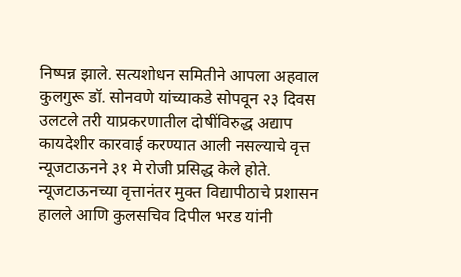निष्पन्न झाले. सत्यशोधन समितीने आपला अहवाल कुलगुरू डॉ. सोनवणे यांच्याकडे सोपवून २३ दिवस उलटले तरी याप्रकरणातील दोषींविरुद्ध अद्याप कायदेशीर कारवाई करण्यात आली नसल्याचे वृत्त न्यूजटाऊनने ३१ मे रोजी प्रसिद्ध केले होते.
न्यूजटाऊनच्या वृत्तानंतर मुक्त विद्यापीठाचे प्रशासन हालले आणि कुलसचिव दिपील भरड यांनी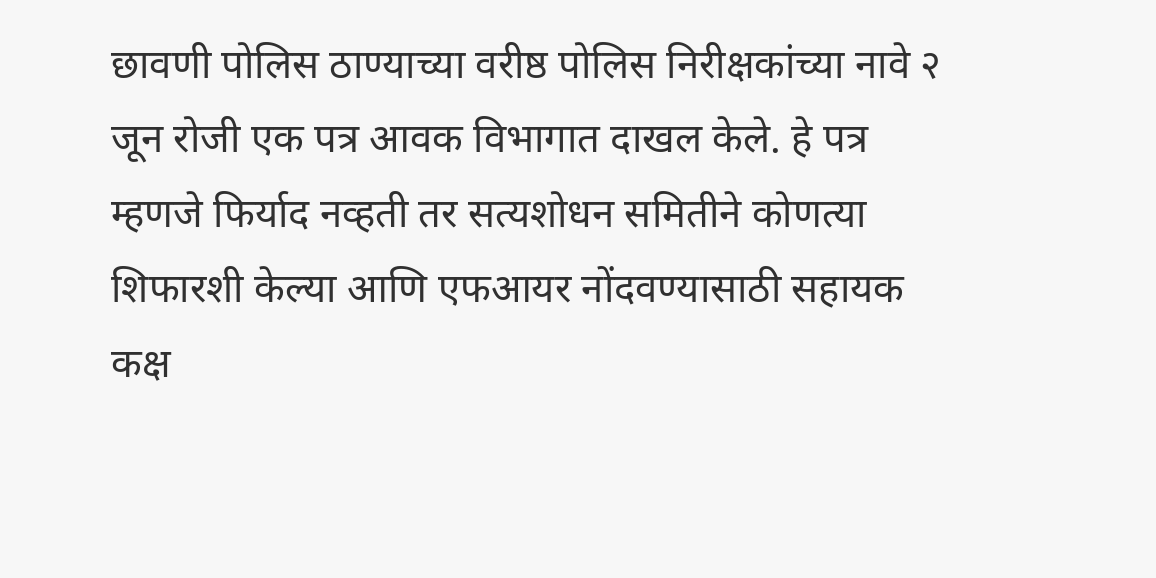छावणी पोलिस ठाण्याच्या वरीष्ठ पोलिस निरीक्षकांच्या नावे २ जून रोजी एक पत्र आवक विभागात दाखल केले. हे पत्र म्हणजे फिर्याद नव्हती तर सत्यशोधन समितीने कोणत्या शिफारशी केल्या आणि एफआयर नोंदवण्यासाठी सहायक कक्ष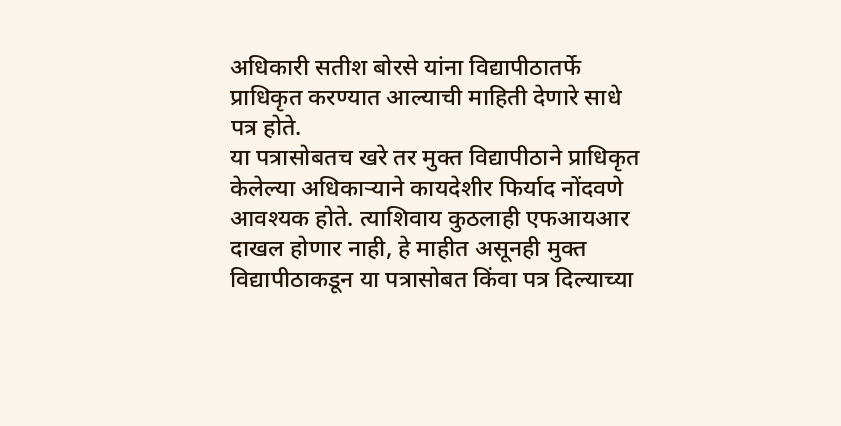अधिकारी सतीश बोरसे यांना विद्यापीठातर्फे प्राधिकृत करण्यात आल्याची माहिती देणारे साधे पत्र होते.
या पत्रासोबतच खरे तर मुक्त विद्यापीठाने प्राधिकृत केलेल्या अधिकाऱ्याने कायदेशीर फिर्याद नोंदवणे आवश्यक होते. त्याशिवाय कुठलाही एफआयआर दाखल होणार नाही, हे माहीत असूनही मुक्त विद्यापीठाकडून या पत्रासोबत किंवा पत्र दिल्याच्या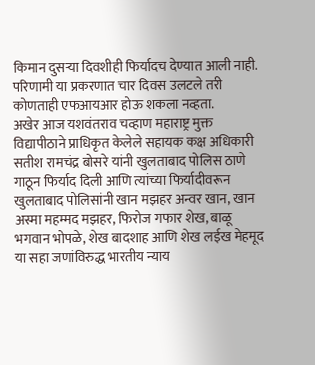किमान दुसऱ्या दिवशीही फिर्यादच देण्यात आली नाही. परिणामी या प्रकरणात चार दिवस उलटले तरी कोणताही एफआयआर होऊ शकला नव्हता.
अखेर आज यशवंतराव चव्हाण महाराष्ट्र मुक्त विद्यापीठाने प्राधिकृत केलेले सहायक कक्ष अधिकारी सतीश रामचंद्र बोसरे यांनी खुलताबाद पोलिस ठाणे गाठून फिर्याद दिली आणि त्यांच्या फिर्यादीवरून खुलताबाद पोलिसांनी खान मझहर अन्वर खान, खान अस्मा महम्मद मझहर, फिरोज गफार शेख, बाळू भगवान भोपळे, शेख बादशाह आणि शेख लईख मेहमूद या सहा जणांविरुद्ध भारतीय न्याय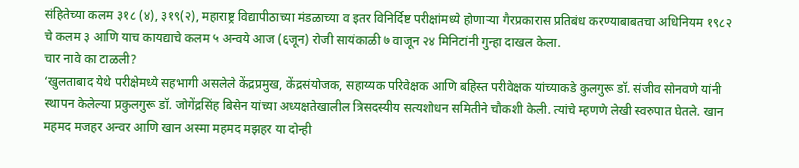संहितेच्या कलम ३१८ (४), ३१९(२), महाराष्ट्र विद्यापीठाच्या मंडळाच्या व इतर विनिर्दिष्ट परीक्षांमध्ये होणाऱ्या गैरप्रकारास प्रतिबंध करण्याबाबतचा अधिनियम १९८२ चे कलम ३ आणि याच कायद्याचे कलम ५ अन्वये आज (६जून) रोजी सायंकाळी ७ वाजून २४ मिनिटांनी गुन्हा दाखल केला.
चार नावे का टाळली?
‘खुलताबाद येथे परीक्षेमध्ये सहभागी असलेले केंद्रप्रमुख, केंद्रसंयोजक, सहाय्यक परिवेक्षक आणि बहिस्त परीवेक्षक यांच्याकडे कुलगुरू डॉ. संजीव सोनवणे यांनी स्थापन केलेल्या प्रकुलगुरू डॉ. जोगेंद्रसिंह बिसेन यांच्या अध्यक्षतेखालील त्रिसदस्यीय सत्यशोधन समितीने चौकशी केली. त्यांचे म्हणणे लेखी स्वरुपात घेतले. खान महमद मजहर अन्वर आणि खान अस्मा महमद मझहर या दोन्ही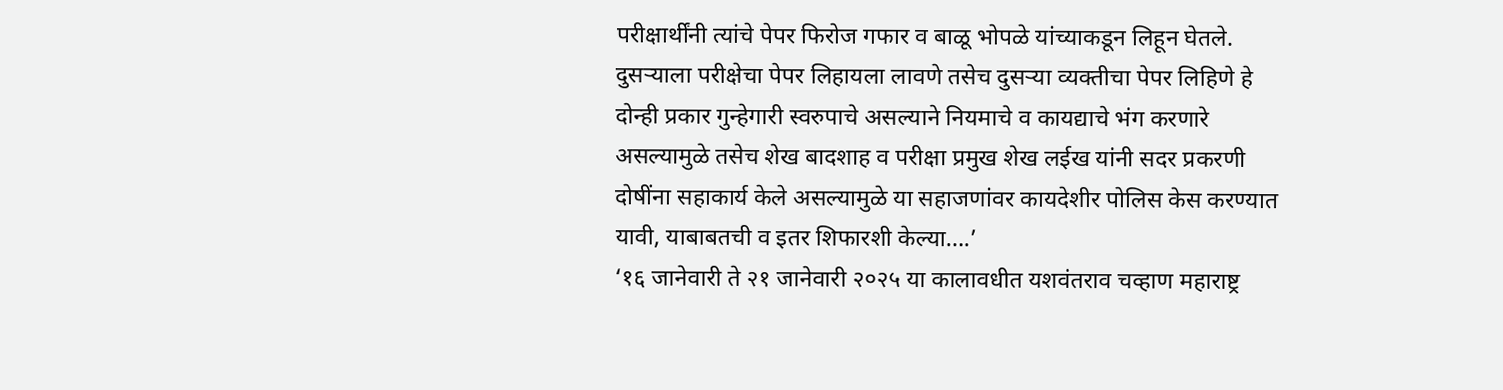परीक्षार्थींनी त्यांचे पेपर फिरोज गफार व बाळू भोपळे यांच्याकडून लिहून घेतले. दुसऱ्याला परीक्षेचा पेपर लिहायला लावणे तसेच दुसऱ्या व्यक्तीचा पेपर लिहिणे हे दोन्ही प्रकार गुन्हेगारी स्वरुपाचे असल्याने नियमाचे व कायद्याचे भंग करणारे असल्यामुळे तसेच शेख बादशाह व परीक्षा प्रमुख शेख लईख यांनी सदर प्रकरणी दोषींना सहाकार्य केले असल्यामुळे या सहाजणांवर कायदेशीर पोलिस केस करण्यात यावी, याबाबतची व इतर शिफारशी केल्या….’
‘१६ जानेवारी ते २१ जानेवारी २०२५ या कालावधीत यशवंतराव चव्हाण महाराष्ट्र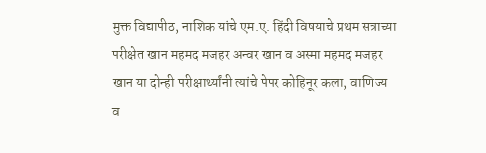मुक्त विद्यापीठ, नाशिक यांचे एम.ए. हिंदी विषयाचे प्रथम सत्राच्या परीक्षेत खान महमद मजहर अन्वर खान व अस्मा महमद मजहर खान या दोन्ही परीक्षार्थ्यांनी त्यांचे पेपर कोहिनूर कला, वाणिज्य व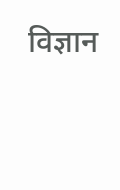विज्ञान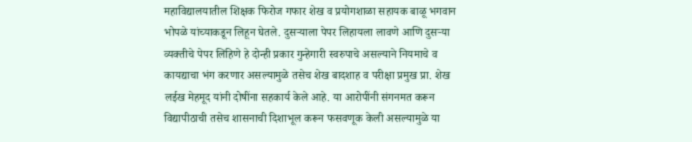महाविद्यालयातील शिक्षक फिरोज गफार शेख व प्रयोगशाळा सहायक बाळू भगवान भोपळे यांच्याकडून लिहून घेतले. दुसऱ्याला पेपर लिहायला लावणे आणि दुसऱ्या व्यक्तीचे पेपर लिहिणे हे दोन्ही प्रकार गुन्हेगारी स्वरुपाचे असल्याने नियमाचे व कायद्याचा भंग करणार असल्यामुळे तसेच शेख बादशाह व परीक्षा प्रमुख प्रा. शेख लईख मेहमूद यांनी दोषींना सहकार्य केले आहे. या आरोपींनी संगनमत करून विद्यापीठाची तसेच शासनाची दिशाभूल करून फसवणूक केली असल्यामुळे या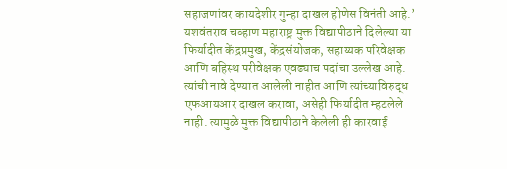सहाजणांवर कायदेशीर गुन्हा दाखल होणेस विनंती आहे.’
यशवंतराव चव्हाण महाराष्ट्र मुक्त विद्यापीठाने दिलेल्या या फिर्यादीत केंद्रप्रमुख, केंद्रसंयोजक, सहाय्यक परिवेक्षक आणि बहिस्थ परीवेक्षक एवढ्याच पदांचा उल्लेख आहे. त्यांची नावे देण्यात आलेली नाहीत आणि त्यांच्याविरुद्ध एफआयआर दाखल करावा, असेही फिर्यादीत म्हटलेले नाही. त्यामुळे मुक्त विद्यापीठाने केलेली ही कारवाई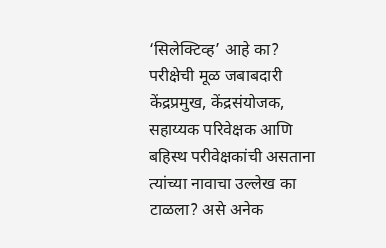‘सिलेक्टिव्ह’ आहे का? परीक्षेची मूळ जबाबदारी केंद्रप्रमुख, केंद्रसंयोजक, सहाय्यक परिवेक्षक आणि बहिस्थ परीवेक्षकांची असताना त्यांच्या नावाचा उल्लेख का टाळला? असे अनेक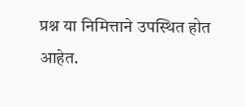प्रश्न या निमित्ताने उपस्थित होत आहेत.